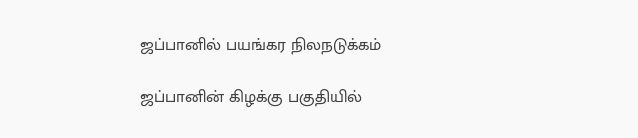ஜப்பானில் பயங்கர நிலநடுக்கம்

ஜப்பானின் கிழக்கு பகுதியில்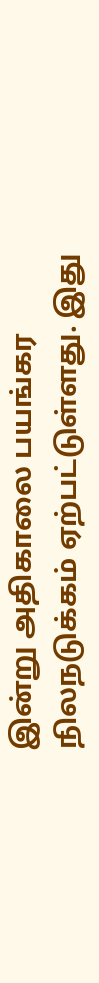இன்று அதிகாலை பயங்கர நிலநடுக்கம் ஏற்பட்டுள்ளது. இது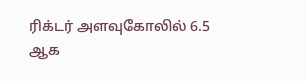ரிக்டர் அளவுகோலில் 6.5 ஆக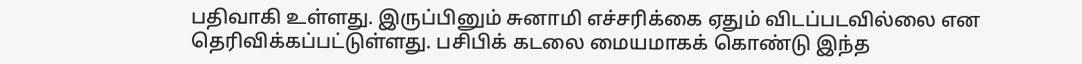பதிவாகி உள்ளது. இருப்பினும் சுனாமி எச்சரிக்கை ஏதும் விடப்படவில்லை என தெரிவிக்கப்பட்டுள்ளது. பசிபிக் கடலை மையமாகக் கொண்டு இந்த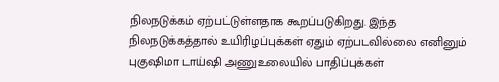நிலநடுக்கம் ஏற்பட்டுள்ளதாக கூறப்படுகிறது. இந்த நிலநடுக்கத்தால் உயிரிழப்புக்கள் ஏதும் ஏற்படவில்லை எனினும் புகுஷிமா டாய்ஷி அணுஉலையில் பாதிப்புக்கள்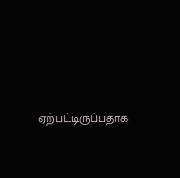ஏற்பட்டிருப்பதாக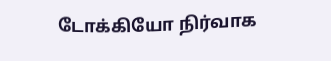டோக்கியோ நிர்வாக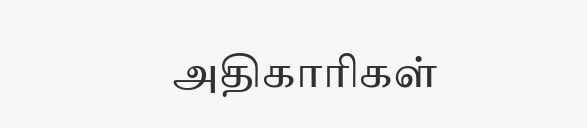அதிகாரிகள்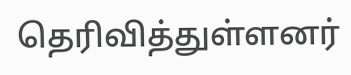தெரிவித்துள்ளனர்